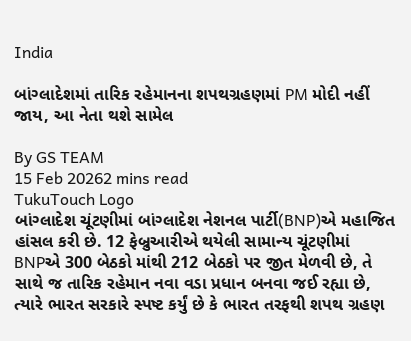India

બાંગ્લાદેશમાં તારિક રહેમાનના શપથગ્રહણમાં PM મોદી નહીં જાય, આ નેતા થશે સામેલ

By GS TEAM
15 Feb 20262 mins read
TukuTouch Logo
બાંગ્લાદેશ ચૂંટણીમાં બાંગ્લાદેશ નેશનલ પાર્ટી(BNP)એ મહાજિત હાંસલ કરી છે. 12 ફેબ્રુઆરીએ થયેલી સામાન્ય ચૂંટણીમાં BNPએ 300 બેઠકો માંથી 212 બેઠકો પર જીત મેળવી છે, તે સાથે જ તારિક રહેમાન નવા વડા પ્રધાન બનવા જઈ રહ્યા છે, ત્યારે ભારત સરકારે સ્પષ્ટ કર્યું છે કે ભારત તરફથી શપથ ગ્રહણ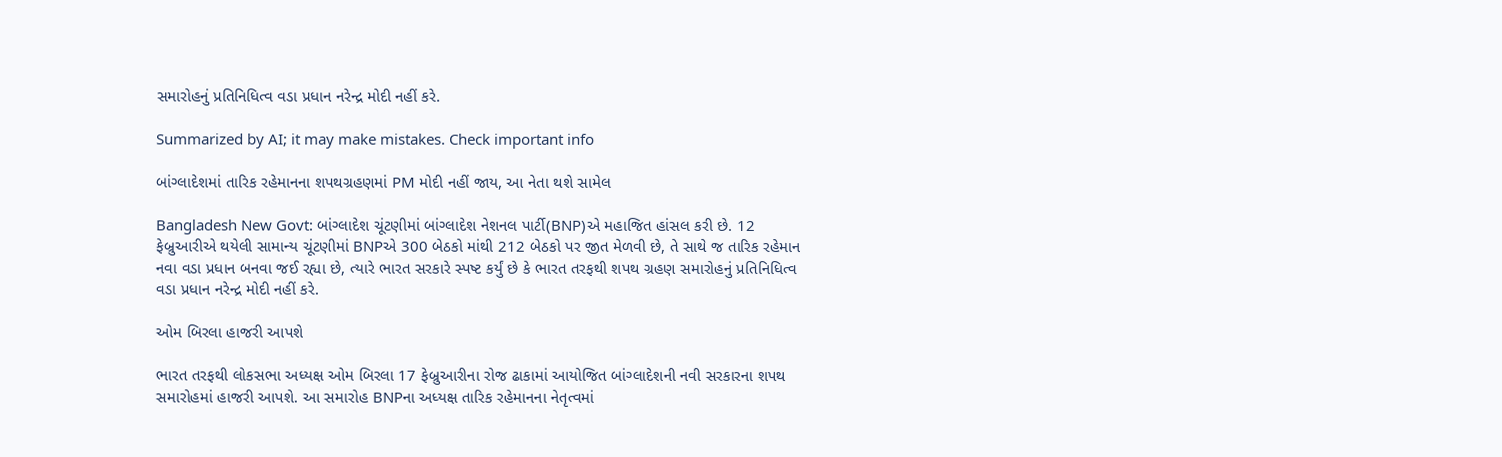સમારોહનું પ્રતિનિધિત્વ વડા પ્રધાન નરેન્દ્ર મોદી નહીં કરે.

Summarized by AI; it may make mistakes. Check important info

બાંગ્લાદેશમાં તારિક રહેમાનના શપથગ્રહણમાં PM મોદી નહીં જાય, આ નેતા થશે સામેલ

Bangladesh New Govt: બાંગ્લાદેશ ચૂંટણીમાં બાંગ્લાદેશ નેશનલ પાર્ટી(BNP)એ મહાજિત હાંસલ કરી છે. 12 ફેબ્રુઆરીએ થયેલી સામાન્ય ચૂંટણીમાં BNPએ 300 બેઠકો માંથી 212 બેઠકો પર જીત મેળવી છે, તે સાથે જ તારિક રહેમાન નવા વડા પ્રધાન બનવા જઈ રહ્યા છે, ત્યારે ભારત સરકારે સ્પષ્ટ કર્યું છે કે ભારત તરફથી શપથ ગ્રહણ સમારોહનું પ્રતિનિધિત્વ વડા પ્રધાન નરેન્દ્ર મોદી નહીં કરે.

ઓમ બિરલા હાજરી આપશે

ભારત તરફથી લોકસભા અધ્યક્ષ ઓમ બિરલા 17 ફેબ્રુઆરીના રોજ ઢાકામાં આયોજિત બાંગ્લાદેશની નવી સરકારના શપથ સમારોહમાં હાજરી આપશે. આ સમારોહ BNPના અધ્યક્ષ તારિક રહેમાનના નેતૃત્વમાં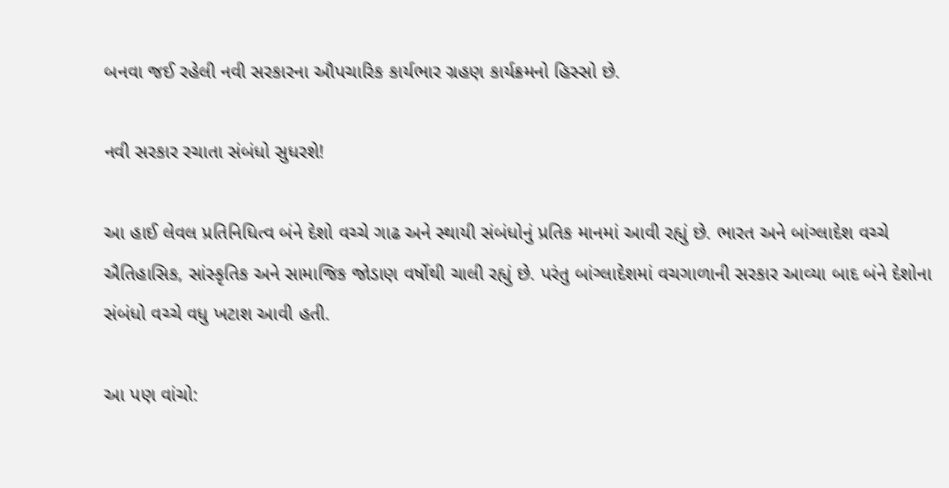બનવા જઈ રહેલી નવી સરકારના ઔપચારિક કાર્યભાર ગ્રહણ કાર્યક્રમનો હિસ્સો છે.

નવી સરકાર રચાતા સંબંધો સુધરશે!

આ હાઈ લેવલ પ્રતિનિધિત્વ બંને દેશો વચ્ચે ગાઢ અને સ્થાયી સંબંધોનું પ્રતિક માનમાં આવી રહ્યું છે. ભારત અને બાંગ્લાદેશ વચ્ચે ઐતિહાસિક, સાંસ્કૃતિક અને સામાજિક જોડાણ વર્ષોથી ચાલી રહ્યું છે. પરંતુ બાંગ્લાદેશમાં વચગાળાની સરકાર આવ્યા બાદ બંને દેશોના સંબંધો વચ્ચે વધુ ખટાશ આવી હતી.

આ પણ વાંચો: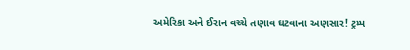અમેરિકા અને ઈરાન વચ્ચે તણાવ ઘટવાના અણસાર! ટ્રમ્પ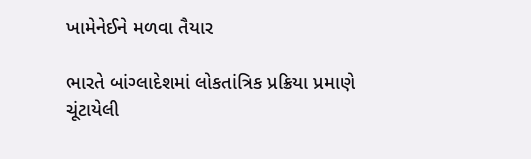ખામેનેઈને મળવા તૈયાર

ભારતે બાંગ્લાદેશમાં લોકતાંત્રિક પ્રક્રિયા પ્રમાણે ચૂંટાયેલી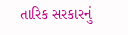તારિક સરકારનું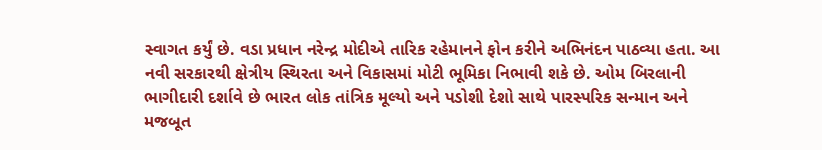સ્વાગત કર્યું છે. વડા પ્રધાન નરેન્દ્ર મોદીએ તારિક રહેમાનને ફોન કરીને અભિનંદન પાઠવ્યા હતા. આ નવી સરકારથી ક્ષેત્રીય સ્થિરતા અને વિકાસમાં મોટી ભૂમિકા નિભાવી શકે છે. ઓમ બિરલાની ભાગીદારી દર્શાવે છે ભારત લોક તાંત્રિક મૂલ્યો અને પડોશી દેશો સાથે પારસ્પરિક સન્માન અને મજબૂત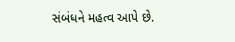સંબંધને મહત્વ આપે છે.